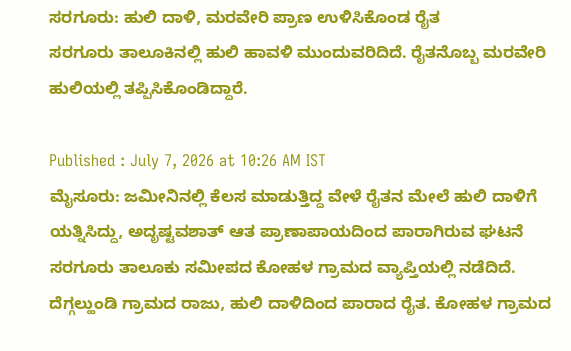ಸರಗೂರು: ಹುಲಿ ದಾಳಿ, ಮರವೇರಿ ಪ್ರಾಣ ಉಳಿಸಿಕೊಂಡ ರೈತ
ಸರಗೂರು ತಾಲೂಕಿನಲ್ಲಿ ಹುಲಿ ಹಾವಳಿ ಮುಂದುವರಿದಿದೆ. ರೈತನೊಬ್ಬ ಮರವೇರಿ ಹುಲಿಯಲ್ಲಿ ತಪ್ಪಿಸಿಕೊಂಡಿದ್ದಾರೆ.

Published : July 7, 2026 at 10:26 AM IST
ಮೈಸೂರು: ಜಮೀನಿನಲ್ಲಿ ಕೆಲಸ ಮಾಡುತ್ತಿದ್ದ ವೇಳೆ ರೈತನ ಮೇಲೆ ಹುಲಿ ದಾಳಿಗೆ ಯತ್ನಿಸಿದ್ದು, ಅದೃಷ್ಟವಶಾತ್ ಆತ ಪ್ರಾಣಾಪಾಯದಿಂದ ಪಾರಾಗಿರುವ ಘಟನೆ ಸರಗೂರು ತಾಲೂಕು ಸಮೀಪದ ಕೋಹಳ ಗ್ರಾಮದ ವ್ಯಾಪ್ತಿಯಲ್ಲಿ ನಡೆದಿದೆ.
ದೆಗ್ಗಲ್ಹುಂಡಿ ಗ್ರಾಮದ ರಾಜು, ಹುಲಿ ದಾಳಿದಿಂದ ಪಾರಾದ ರೈತ. ಕೋಹಳ ಗ್ರಾಮದ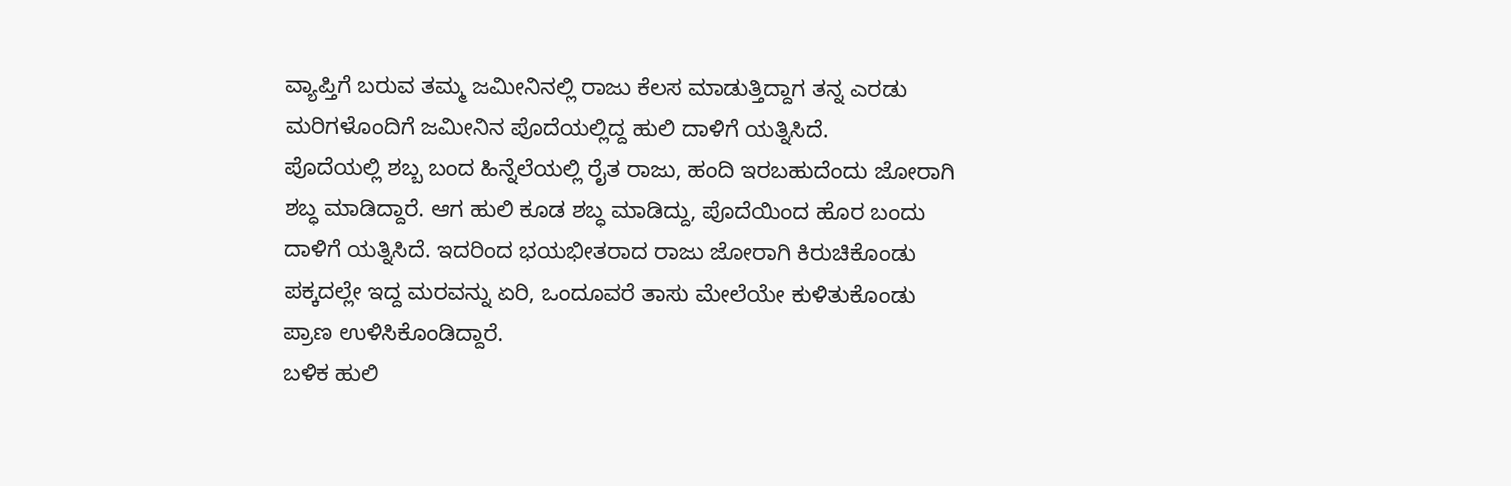ವ್ಯಾಪ್ತಿಗೆ ಬರುವ ತಮ್ಮ ಜಮೀನಿನಲ್ಲಿ ರಾಜು ಕೆಲಸ ಮಾಡುತ್ತಿದ್ದಾಗ ತನ್ನ ಎರಡು ಮರಿಗಳೊಂದಿಗೆ ಜಮೀನಿನ ಪೊದೆಯಲ್ಲಿದ್ದ ಹುಲಿ ದಾಳಿಗೆ ಯತ್ನಿಸಿದೆ.
ಪೊದೆಯಲ್ಲಿ ಶಬ್ಬ ಬಂದ ಹಿನ್ನೆಲೆಯಲ್ಲಿ ರೈತ ರಾಜು, ಹಂದಿ ಇರಬಹುದೆಂದು ಜೋರಾಗಿ ಶಬ್ಧ ಮಾಡಿದ್ದಾರೆ. ಆಗ ಹುಲಿ ಕೂಡ ಶಬ್ಧ ಮಾಡಿದ್ದು, ಪೊದೆಯಿಂದ ಹೊರ ಬಂದು ದಾಳಿಗೆ ಯತ್ನಿಸಿದೆ. ಇದರಿಂದ ಭಯಭೀತರಾದ ರಾಜು ಜೋರಾಗಿ ಕಿರುಚಿಕೊಂಡು ಪಕ್ಕದಲ್ಲೇ ಇದ್ದ ಮರವನ್ನು ಏರಿ, ಒಂದೂವರೆ ತಾಸು ಮೇಲೆಯೇ ಕುಳಿತುಕೊಂಡು ಪ್ರಾಣ ಉಳಿಸಿಕೊಂಡಿದ್ದಾರೆ.
ಬಳಿಕ ಹುಲಿ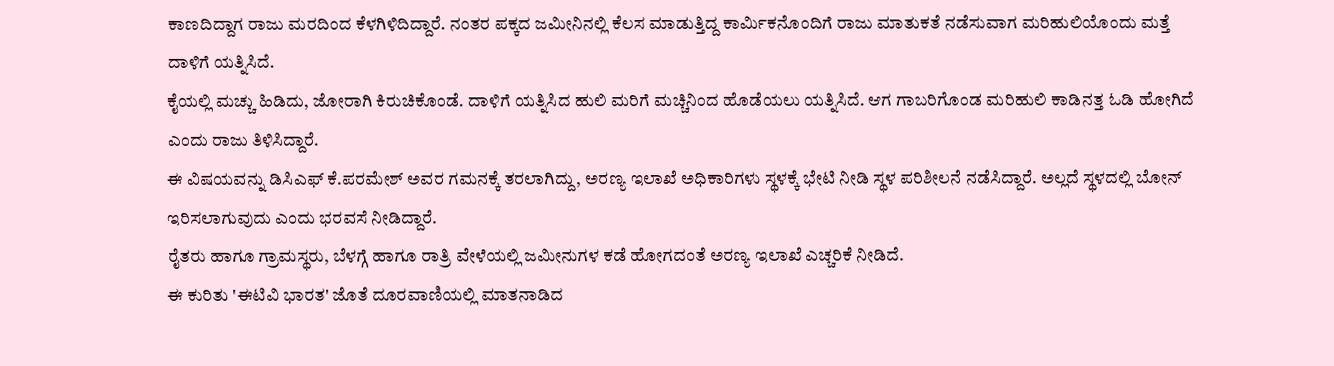ಕಾಣದಿದ್ದಾಗ ರಾಜು ಮರದಿಂದ ಕೆಳಗಿಳಿದಿದ್ದಾರೆ. ನಂತರ ಪಕ್ಕದ ಜಮೀನಿನಲ್ಲಿ ಕೆಲಸ ಮಾಡುತ್ತಿದ್ದ ಕಾರ್ಮಿಕನೊಂದಿಗೆ ರಾಜು ಮಾತುಕತೆ ನಡೆಸುವಾಗ ಮರಿಹುಲಿಯೊಂದು ಮತ್ತೆ ದಾಳಿಗೆ ಯತ್ನಿಸಿದೆ.
ಕೈಯಲ್ಲಿ ಮಚ್ಚು ಹಿಡಿದು, ಜೋರಾಗಿ ಕಿರುಚಿಕೊಂಡೆ. ದಾಳಿಗೆ ಯತ್ನಿಸಿದ ಹುಲಿ ಮರಿಗೆ ಮಚ್ಚಿನಿಂದ ಹೊಡೆಯಲು ಯತ್ನಿಸಿದೆ. ಆಗ ಗಾಬರಿಗೊಂಡ ಮರಿಹುಲಿ ಕಾಡಿನತ್ತ ಓಡಿ ಹೋಗಿದೆ ಎಂದು ರಾಜು ತಿಳಿಸಿದ್ದಾರೆ.
ಈ ವಿಷಯವನ್ನು ಡಿಸಿಎಫ್ ಕೆ.ಪರಮೇಶ್ ಅವರ ಗಮನಕ್ಕೆ ತರಲಾಗಿದ್ದು, ಅರಣ್ಯ ಇಲಾಖೆ ಅಧಿಕಾರಿಗಳು ಸ್ಥಳಕ್ಕೆ ಭೇಟಿ ನೀಡಿ ಸ್ಥಳ ಪರಿಶೀಲನೆ ನಡೆಸಿದ್ದಾರೆ. ಅಲ್ಲದೆ ಸ್ಥಳದಲ್ಲಿ ಬೋನ್ ಇರಿಸಲಾಗುವುದು ಎಂದು ಭರವಸೆ ನೀಡಿದ್ದಾರೆ.
ರೈತರು ಹಾಗೂ ಗ್ರಾಮಸ್ಥರು, ಬೆಳಗ್ಗೆ ಹಾಗೂ ರಾತ್ರಿ ವೇಳೆಯಲ್ಲಿ ಜಮೀನುಗಳ ಕಡೆ ಹೋಗದಂತೆ ಅರಣ್ಯ ಇಲಾಖೆ ಎಚ್ಚರಿಕೆ ನೀಡಿದೆ.
ಈ ಕುರಿತು 'ಈಟಿವಿ ಭಾರತ' ಜೊತೆ ದೂರವಾಣಿಯಲ್ಲಿ ಮಾತನಾಡಿದ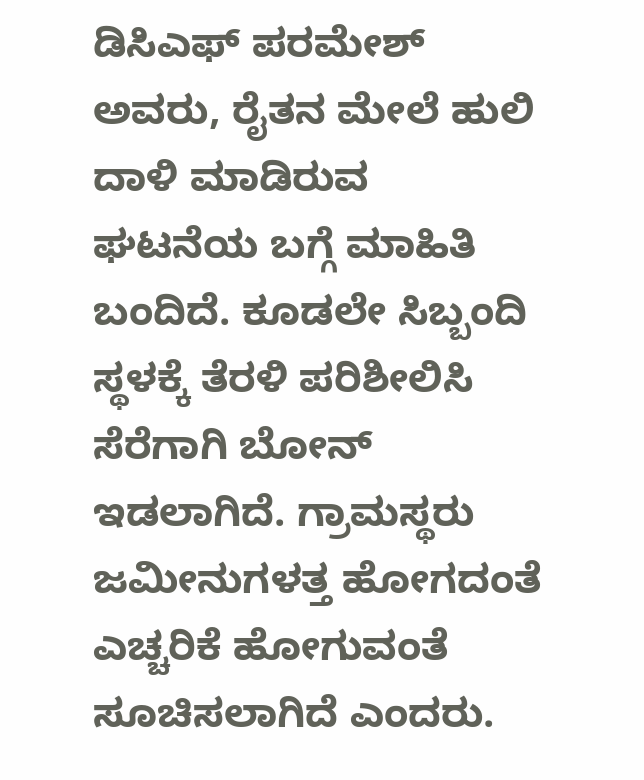ಡಿಸಿಎಫ್ ಪರಮೇಶ್ ಅವರು, ರೈತನ ಮೇಲೆ ಹುಲಿ ದಾಳಿ ಮಾಡಿರುವ ಘಟನೆಯ ಬಗ್ಗೆ ಮಾಹಿತಿ ಬಂದಿದೆ. ಕೂಡಲೇ ಸಿಬ್ಬಂದಿ ಸ್ಥಳಕ್ಕೆ ತೆರಳಿ ಪರಿಶೀಲಿಸಿ ಸೆರೆಗಾಗಿ ಬೋನ್ ಇಡಲಾಗಿದೆ. ಗ್ರಾಮಸ್ಥರು ಜಮೀನುಗಳತ್ತ ಹೋಗದಂತೆ ಎಚ್ಚರಿಕೆ ಹೋಗುವಂತೆ ಸೂಚಿಸಲಾಗಿದೆ ಎಂದರು.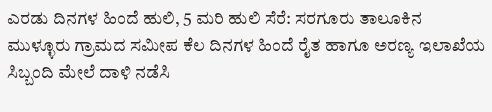ಎರಡು ದಿನಗಳ ಹಿಂದೆ ಹುಲಿ, 5 ಮರಿ ಹುಲಿ ಸೆರೆ: ಸರಗೂರು ತಾಲೂಕಿನ ಮುಳ್ಳೂರು ಗ್ರಾಮದ ಸಮೀಪ ಕೆಲ ದಿನಗಳ ಹಿಂದೆ ರೈತ ಹಾಗೂ ಅರಣ್ಯ ಇಲಾಖೆಯ ಸಿಬ್ಬಂದಿ ಮೇಲೆ ದಾಳಿ ನಡೆಸಿ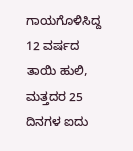ಗಾಯಗೊಳಿಸಿದ್ದ 12 ವರ್ಷದ ತಾಯಿ ಹುಲಿ, ಮತ್ತದರ 25 ದಿನಗಳ ಐದು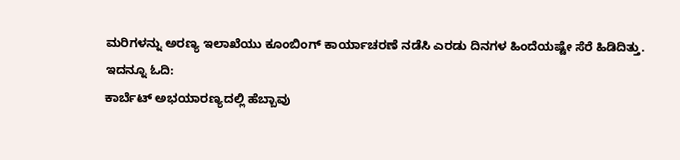ಮರಿಗಳನ್ನು ಅರಣ್ಯ ಇಲಾಖೆಯು ಕೂಂಬಿಂಗ್ ಕಾರ್ಯಾಚರಣೆ ನಡೆಸಿ ಎರಡು ದಿನಗಳ ಹಿಂದೆಯಷ್ಟೇ ಸೆರೆ ಹಿಡಿದಿತ್ತು.
ಇದನ್ನೂ ಓದಿ:
ಕಾರ್ಬೆಟ್ ಅಭಯಾರಣ್ಯದಲ್ಲಿ ಹೆಬ್ಬಾವು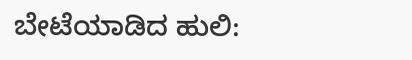ಬೇಟೆಯಾಡಿದ ಹುಲಿ: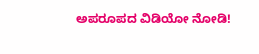ಅಪರೂಪದ ವಿಡಿಯೋ ನೋಡಿ!